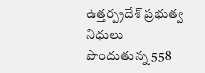ఉత్తర్ప్రదేశ్ ప్రభుత్వ నిధులు పొందుతున్న 558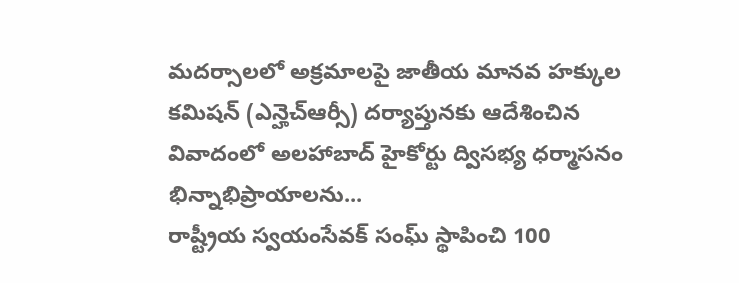మదర్సాలలో అక్రమాలపై జాతీయ మానవ హక్కుల కమిషన్ (ఎన్హెచ్ఆర్సీ) దర్యాప్తునకు ఆదేశించిన వివాదంలో అలహాబాద్ హైకోర్టు ద్విసభ్య ధర్మాసనం భిన్నాభిప్రాయాలను...
రాష్ట్రీయ స్వయంసేవక్ సంఘ్ స్థాపించి 100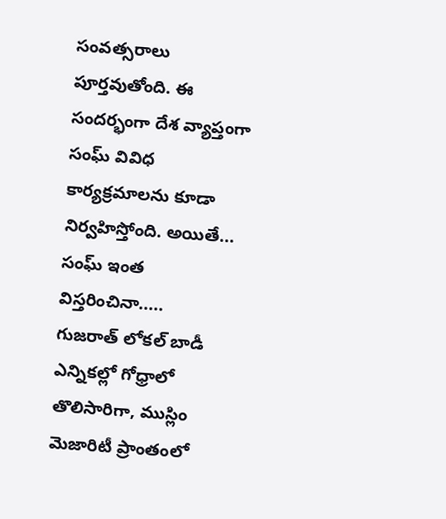సంవత్సరాలు పూర్తవుతోంది. ఈ సందర్భంగా దేశ వ్యాప్తంగా సంఘ్ వివిధ కార్యక్రమాలను కూడా నిర్వహిస్తోంది. అయితే... సంఘ్ ఇంత విస్తరించినా.....
గుజరాత్ లోకల్ బాడీ ఎన్నికల్లో గోధ్రాలో తొలిసారిగా, ముస్లిం మెజారిటీ ప్రాంతంలో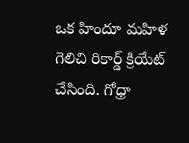ఒక హిందూ మహిళ గెలిచి రికార్డ్ క్రియేట్ చేసింది. గోధ్రా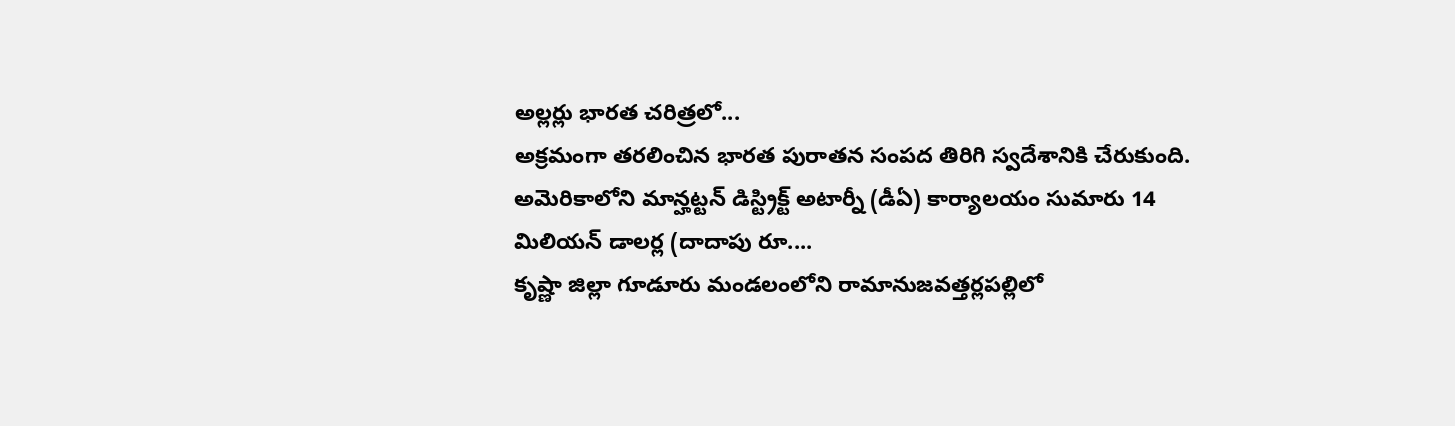అల్లర్లు భారత చరిత్రలో...
అక్రమంగా తరలించిన భారత పురాతన సంపద తిరిగి స్వదేశానికి చేరుకుంది. అమెరికాలోని మాన్హట్టన్ డిస్ట్రిక్ట్ అటార్నీ (డీఏ) కార్యాలయం సుమారు 14 మిలియన్ డాలర్ల (దాదాపు రూ....
కృష్ణా జిల్లా గూడూరు మండలంలోని రామానుజవత్తర్లపల్లిలో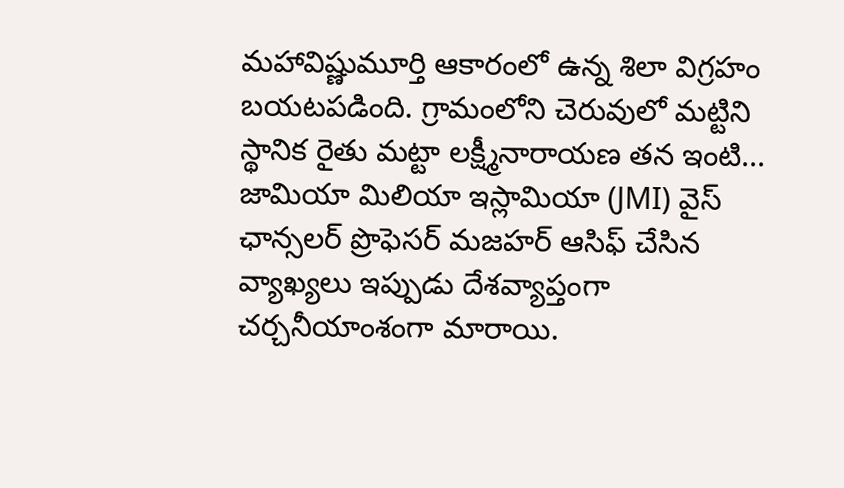మహావిష్ణుమూర్తి ఆకారంలో ఉన్న శిలా విగ్రహం బయటపడింది. గ్రామంలోని చెరువులో మట్టిని స్థానిక రైతు మట్టా లక్ష్మీనారాయణ తన ఇంటి...
జామియా మిలియా ఇస్లామియా (JMI) వైస్ ఛాన్సలర్ ప్రొఫెసర్ మజహర్ ఆసిఫ్ చేసిన వ్యాఖ్యలు ఇప్పుడు దేశవ్యాప్తంగా చర్చనీయాంశంగా మారాయి.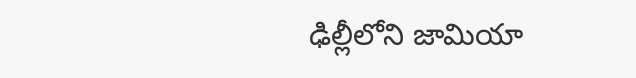ఢిల్లీలోని జామియా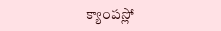క్యాంపస్లో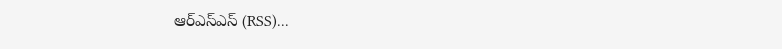ఆర్ఎస్ఎస్ (RSS)...